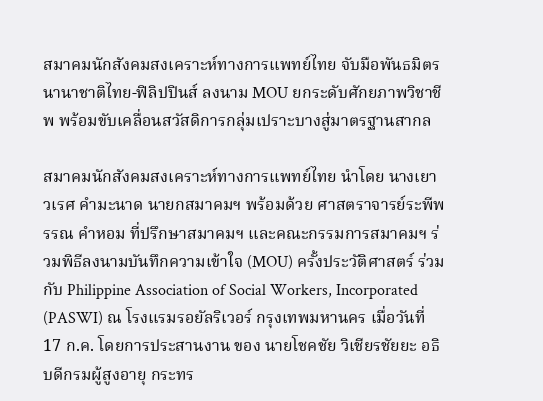สมาคมนักสังคมสงเคราะห์ทางการแพทย์ไทย จับมือพันธมิตรนานาชาติไทย-ฟิลิปปินส์ ลงนาม MOU ยกระดับศักยภาพวิชาชีพ พร้อมขับเคลื่อนสวัสดิการกลุ่มเปราะบางสู่มาตรฐานสากล

สมาคมนักสังคมสงเคราะห์ทางการแพทย์ไทย นำโดย นางเยาวเรศ คำมะนาด นายกสมาคมฯ พร้อมด้วย ศาสตราจารย์ระพีพรรณ คำหอม ที่ปรึกษาสมาคมฯ และคณะกรรมการสมาคมฯ ร่วมพิธีลงนามบันทึกความเข้าใจ (MOU) ครั้งประวัติศาสตร์ ร่วมกับ Philippine Association of Social Workers, Incorporated (PASWI) ณ โรงแรมรอยัลริเวอร์ กรุงเทพมหานคร เมื่อวันที่ 17 ก.ค. โดยการประสานงาน ของ นายโชคชัย วิเชียรชัยยะ อธิบดีกรมผู้สูงอายุ กระทร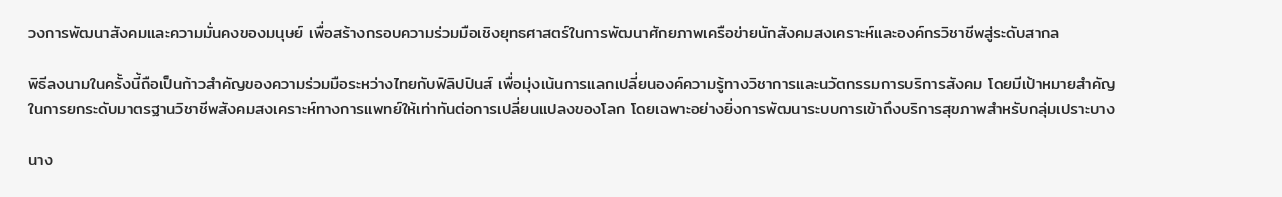วงการพัฒนาสังคมและความมั่นคงของมนุษย์ เพื่อสร้างกรอบความร่วมมือเชิงยุทธศาสตร์ในการพัฒนาศักยภาพเครือข่ายนักสังคมสงเคราะห์และองค์กรวิชาชีพสู่ระดับสากล

พิธีลงนามในครั้งนี้ถือเป็นก้าวสำคัญของความร่วมมือระหว่างไทยกับฟิลิปปินส์ เพื่อมุ่งเน้นการแลกเปลี่ยนองค์ความรู้ทางวิชาการและนวัตกรรมการบริการสังคม โดยมีเป้าหมายสำคัญในการยกระดับมาตรฐานวิชาชีพสังคมสงเคราะห์ทางการแพทย์ให้เท่าทันต่อการเปลี่ยนแปลงของโลก โดยเฉพาะอย่างยิ่งการพัฒนาระบบการเข้าถึงบริการสุขภาพสำหรับกลุ่มเปราะบาง

นาง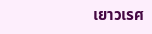เยาวเรศ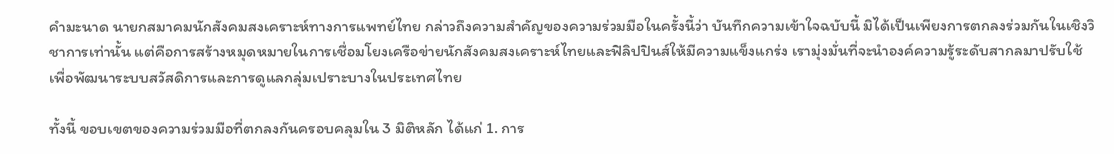คำมะนาด นายกสมาคมนักสังคมสงเคราะห์ทางการแพทย์ไทย กล่าวถึงความสำคัญของความร่วมมือในครั้งนี้ว่า บันทึกความเข้าใจฉบับนี้ มิได้เป็นเพียงการตกลงร่วมกันในเชิงวิชาการเท่านั้น แต่คือการสร้างหมุดหมายในการเชื่อมโยงเครือข่ายนักสังคมสงเคราะห์ไทยและฟิลิปปินส์ให้มีความแข็งแกร่ง เรามุ่งมั่นที่จะนำองค์ความรู้ระดับสากลมาปรับใช้เพื่อพัฒนาระบบสวัสดิการและการดูแลกลุ่มเปราะบางในประเทศไทย

ทั้งนี้ ขอบเขตของความร่วมมือที่ตกลงกันครอบคลุมใน 3 มิติหลัก ได้แก่ 1. การ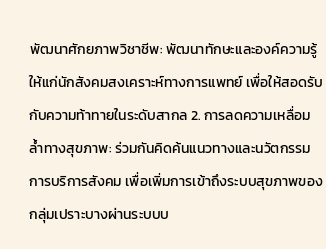พัฒนาศักยภาพวิชาชีพ: พัฒนาทักษะและองค์ความรู้ให้แก่นักสังคมสงเคราะห์ทางการแพทย์ เพื่อให้สอดรับกับความท้าทายในระดับสากล 2. การลดความเหลื่อมล้ำทางสุขภาพ: ร่วมกันคิดค้นแนวทางและนวัตกรรมการบริการสังคม เพื่อเพิ่มการเข้าถึงระบบสุขภาพของกลุ่มเปราะบางผ่านระบบบ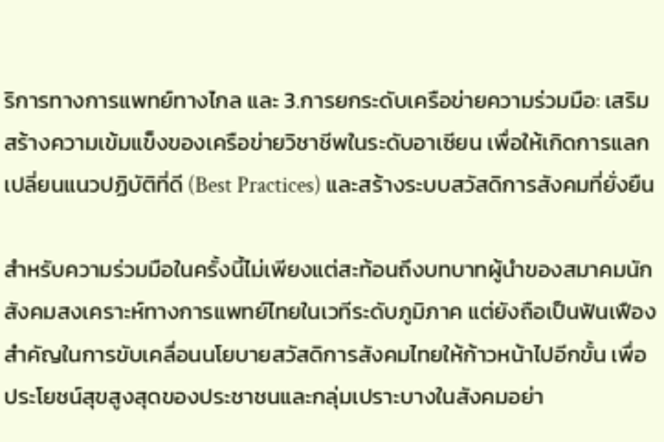ริการทางการแพทย์ทางไกล และ 3.การยกระดับเครือข่ายความร่วมมือ: เสริมสร้างความเข้มแข็งของเครือข่ายวิชาชีพในระดับอาเซียน เพื่อให้เกิดการแลกเปลี่ยนแนวปฏิบัติที่ดี (Best Practices) และสร้างระบบสวัสดิการสังคมที่ยั่งยืน

สำหรับความร่วมมือในครั้งนี้ไม่เพียงแต่สะท้อนถึงบทบาทผู้นำของสมาคมนักสังคมสงเคราะห์ทางการแพทย์ไทยในเวทีระดับภูมิภาค แต่ยังถือเป็นฟันเฟืองสำคัญในการขับเคลื่อนนโยบายสวัสดิการสังคมไทยให้ก้าวหน้าไปอีกขั้น เพื่อประโยชน์สุขสูงสุดของประชาชนและกลุ่มเปราะบางในสังคมอย่า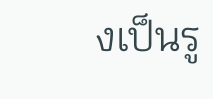งเป็นรู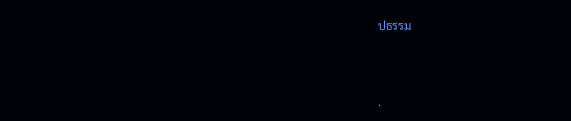ปธรรม



.